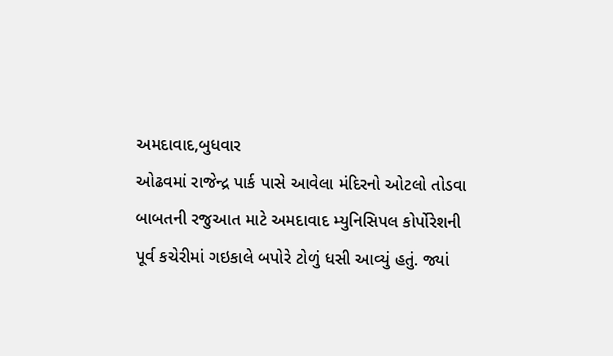અમદાવાદ,બુધવાર
ઓઢવમાં રાજેન્દ્ર પાર્ક પાસે આવેલા મંદિરનો ઓટલો તોડવા બાબતની રજુઆત માટે અમદાવાદ મ્યુનિસિપલ કોર્પોરેશની પૂર્વ કચેરીમાં ગઇકાલે બપોરે ટોળું ધસી આવ્યું હતું. જ્યાં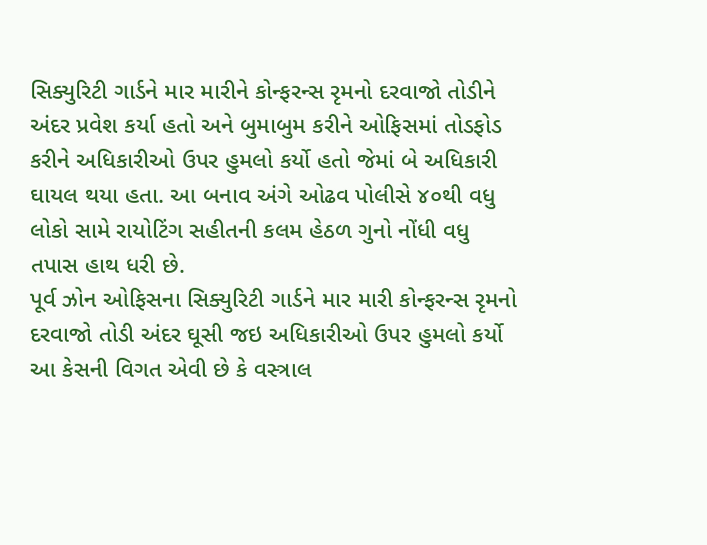સિક્યુરિટી ગાર્ડને માર મારીને કોન્ફરન્સ રૃમનો દરવાજો તોડીને અંદર પ્રવેશ કર્યા હતો અને બુમાબુમ કરીને ઓફિસમાં તોડફોડ કરીને અધિકારીઓ ઉપર હુમલો કર્યો હતો જેમાં બે અધિકારી ઘાયલ થયા હતા. આ બનાવ અંગે ઓઢવ પોલીસે ૪૦થી વધુ લોકો સામે રાયોટિંગ સહીતની કલમ હેઠળ ગુનો નોંધી વધુ તપાસ હાથ ધરી છે.
પૂર્વ ઝોન ઓફિસના સિક્યુરિટી ગાર્ડને માર મારી કોન્ફરન્સ રૃમનો દરવાજો તોડી અંદર ઘૂસી જઇ અધિકારીઓ ઉપર હુમલો કર્યો
આ કેસની વિગત એવી છે કે વસ્ત્રાલ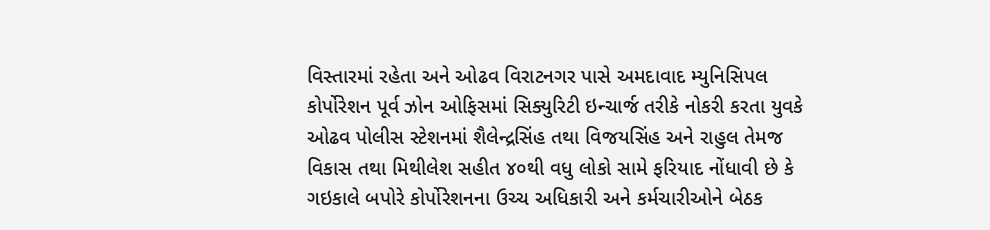વિસ્તારમાં રહેતા અને ઓઢવ વિરાટનગર પાસે અમદાવાદ મ્યુનિસિપલ કોર્પોરેશન પૂર્વ ઝોન ઓફિસમાં સિક્યુરિટી ઇન્ચાર્જ તરીકે નોકરી કરતા યુવકે ઓઢવ પોલીસ સ્ટેશનમાં શૈલેન્દ્રસિંહ તથા વિજયસિંહ અને રાહુલ તેમજ વિકાસ તથા મિથીલેશ સહીત ૪૦થી વધુ લોકો સામે ફરિયાદ નોંધાવી છે કે ગઇકાલે બપોરે કોર્પોરેશનના ઉચ્ચ અધિકારી અને કર્મચારીઓને બેઠક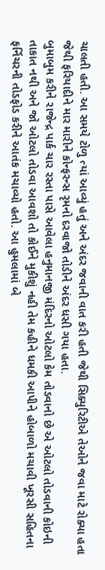ચાલતી હતી. આ સમયે ટોળુ ત્યાં આવ્યું હતું અને અંદર જવાની વાત કરી હતી જેથી સિક્યુરિટીએ તેઓને જવા માટે રોક્યા હતા જેથી ફરિયાદીને માર મારીને કોન્ફરન્સ રૃમનો દરવાજો તોડીને અંદર ધસી ગયા હતા.
બુમાબુમ કરીને રાજેન્દ્ર પાર્ક ચાર રસ્તા પાસે આવેલા હનુમાનજી મંદિરનો ઓટલો કેમ તોડવાનો છે એ ઓટલો તોડવાની કોઇની તાકાત નથી અને જો ઓટલો તોડવા આવશો તો કોઈને મુકીશું નહી તેમ કહીને ધમકી આપીને હોબાળો મચાવી ખૂરસી સહિતના ફર્નિચરની તોડફોડ કરીને આતંક મચાવ્યો હતો. આ હુમલામાં બે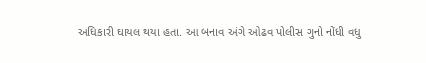અધિકારી ઘાયલ થયા હતા. આ બનાવ અંગે ઓઢવ પોલીસ ગુનો નોંધી વધુ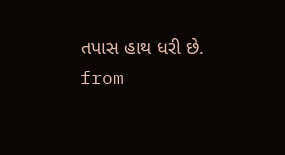તપાસ હાથ ધરી છે.
from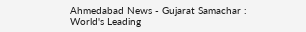Ahmedabad News - Gujarat Samachar : World's Leading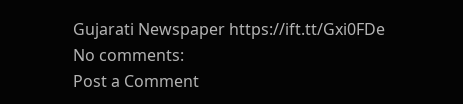Gujarati Newspaper https://ift.tt/Gxi0FDe
No comments:
Post a Comment